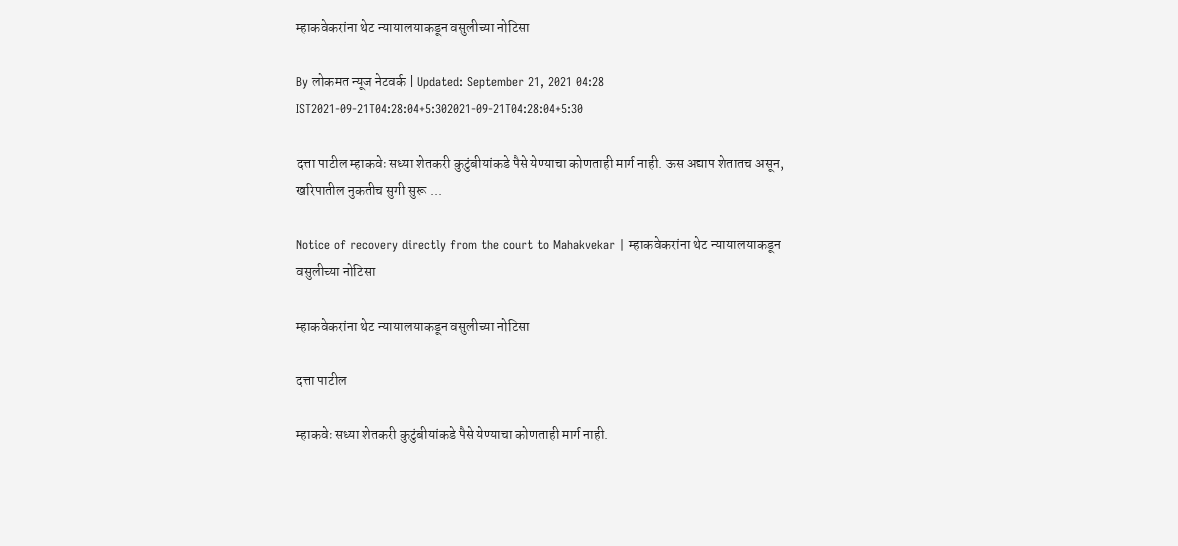म्हाकवेकरांना थेट न्यायालयाकडून वसुलीच्या नोटिसा

By लोकमत न्यूज नेटवर्क | Updated: September 21, 2021 04:28 IST2021-09-21T04:28:04+5:302021-09-21T04:28:04+5:30

दत्ता पाटील म्हाकवेः सध्या शेतकरी कुटुंबीयांकडे पैसे येण्याचा कोणताही मार्ग नाही. ऊस अद्याप शेतातच असून, खरिपातील नुकतीच सुगी सुरू ...

Notice of recovery directly from the court to Mahakvekar | म्हाकवेकरांना थेट न्यायालयाकडून वसुलीच्या नोटिसा

म्हाकवेकरांना थेट न्यायालयाकडून वसुलीच्या नोटिसा

दत्ता पाटील

म्हाकवेः सध्या शेतकरी कुटुंबीयांकडे पैसे येण्याचा कोणताही मार्ग नाही.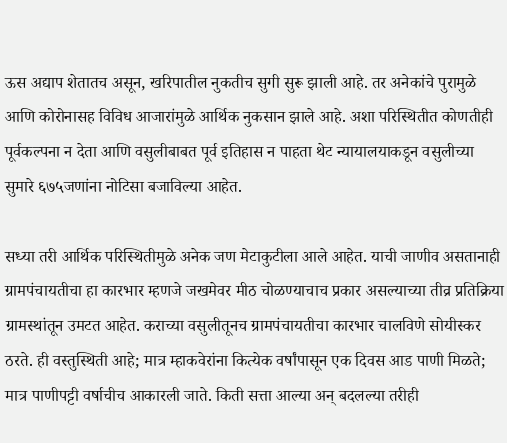ऊस अद्याप शेतातच असून, खरिपातील नुकतीच सुगी सुरू झाली आहे. तर अनेकांचे पुरामुळे आणि कोरोनासह विविध आजारांमुळे आर्थिक नुकसान झाले आहे. अशा परिस्थितीत कोणतीही पूर्वकल्पना न देता आणि वसुलीबाबत पूर्व इतिहास न पाहता थेट न्यायालयाकडून वसुलीच्या सुमारे ६७५जणांना नोटिसा बजाविल्या आहेत.

सध्या तरी आर्थिक परिस्थितीमुळे अनेक जण मेटाकुटीला आले आहेत. याची जाणीव असतानाही ग्रामपंचायतीचा हा कारभार म्हणजे जखमेवर मीठ चोळण्याचाच प्रकार असल्याच्या तीव्र प्रतिक्रिया ग्रामस्थांतून उमटत आहेत. कराच्या वसुलीतूनच ग्रामपंचायतीचा कारभार चालविणे सोयीस्कर ठरते. ही वस्तुस्थिती आहे; मात्र म्हाकवेरांना कित्येक वर्षांपासून एक दिवस आड पाणी मिळते; मात्र पाणीपट्टी वर्षाचीच आकारली जाते. किती सत्ता आल्या अन् बदलल्या तरीही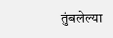तुंबलेल्या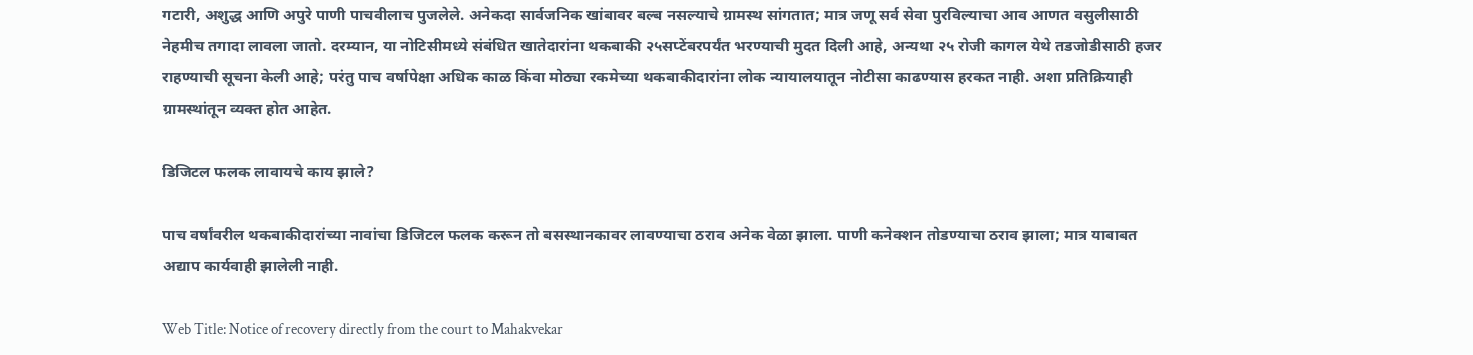गटारी, अशुद्ध आणि अपुरे पाणी पाचवीलाच पुजलेले. अनेकदा सार्वजनिक खांबावर बल्ब नसल्याचे ग्रामस्थ सांगतात; मात्र जणू सर्व सेवा पुरविल्याचा आव आणत वसुलीसाठी नेहमीच तगादा लावला जातो. दरम्यान, या नोटिसीमध्ये संबंधित खातेदारांना थकबाकी २५सप्टेंबरपर्यंत भरण्याची मुदत दिली आहे, अन्यथा २५ रोजी कागल येथे तडजोडीसाठी हजर राहण्याची सूचना केली आहे; परंतु पाच वर्षापेक्षा अधिक काळ किंवा मोठ्या रकमेच्या थकबाकीदारांना लोक न्यायालयातून नोटीसा काढण्यास हरकत नाही. अशा प्रतिक्रियाही ग्रामस्थांतून व्यक्त होत आहेत.

डिजिटल फलक लावायचे काय झाले?

पाच वर्षांवरील थकबाकीदारांच्या नावांचा डिजिटल फलक करून तो बसस्थानकावर लावण्याचा ठराव अनेक वेळा झाला. पाणी कनेक्शन तोडण्याचा ठराव झाला; मात्र याबाबत अद्याप कार्यवाही झालेली नाही.

Web Title: Notice of recovery directly from the court to Mahakvekar